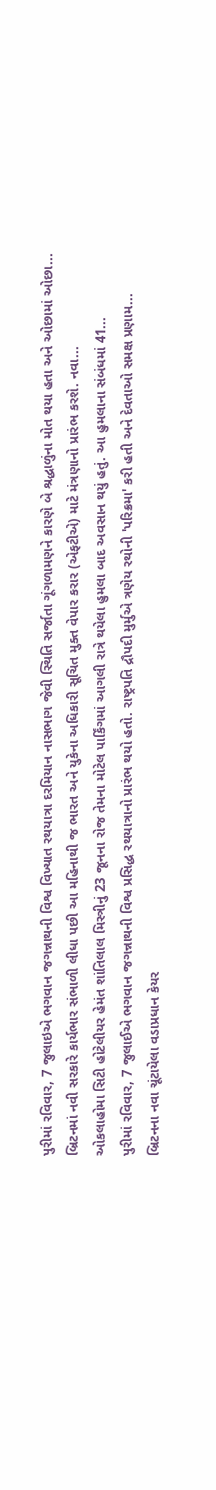પુરીમાં રવિવાર, 7 જુલાઇએ ભગવાન જગન્નાથની વિશ્વ વિખ્યાત રથયાત્રા દરમિયાન નાસભાગ જેવી સ્થિતિ સર્જાતા ગૂંગળામણને કારણે બે શ્રદ્ધાળુંના મોત થયા હતા અને ઓછામાં ઓછા...
બ્રિટનમાં નવી સરકારે કાર્યભાર સંભાળી લીધા પછી આ મહિનાથી જ ભારત અને યુકેના અધિકારી સૂચિત મુક્ત વેપાર કરાર (એફટીએ) માટે મંત્રણાનો પ્રારંભ કરશે. નવા...
ઓકલાહોમા સિટી હોટેલીયર હેમંત શાંતિલાલ મિસ્ત્રીનું 23 જૂનના રોજ તેમના મોટેલ પાર્કિંગમાં આગલી રાત્રે થયેલા હુમલા બાદ અવસાન થયું હતું. આ હુમલાના સંબંધમાં 41...
પુરીમાં રવિવાર, 7 જુલાઈએ ભગવાન જગન્નાથની વિશ્વ પ્રસિદ્ધ રથયાત્રાનો પ્રારંભ થયો હતો. રાષ્ટ્રપતિ દ્રૌપદી મુર્મુએ ત્રણેય રથોની 'પરિક્રમા' કરી હતી અને દેવતાઓ સમક્ષ પ્રણામ...
બ્રિટનના નવા ચૂંટાયેલા વડાપ્રધાન કેયર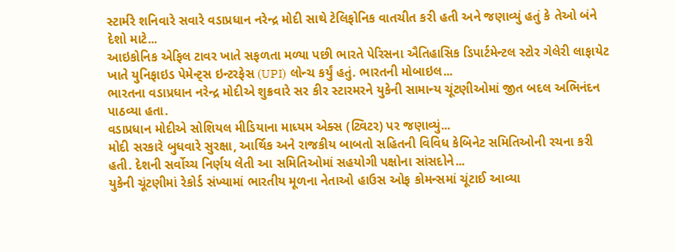સ્ટાર્મરે શનિવારે સવારે વડાપ્રધાન નરેન્દ્ર મોદી સાથે ટેલિફોનિક વાતચીત કરી હતી અને જણાવ્યું હતું કે તેઓ બંને દેશો માટે...
આઇકોનિક એફિલ ટાવર ખાતે સફળતા મળ્યા પછી ભારતે પેરિસના ઐતિહાસિક ડિપાર્ટમેન્ટલ સ્ટોર ગેલેરી લાફાયેટ ખાતે યુનિફાઇડ પેમેન્ટ્સ ઇન્ટરફેસ (UPI) લોન્ચ કર્યું હતું. ભારતની મોબાઇલ...
ભારતના વડાપ્રધાન નરેન્દ્ર મોદીએ શુક્રવારે સર કીર સ્ટારમરને યુકેની સામાન્ય ચૂંટણીઓમાં જીત બદલ અભિનંદન પાઠવ્યા હતા.
વડાપ્રધાન મોદીએ સોશિયલ મીડિયાના માધ્યમ એક્સ (ટ્વિટર) પર જણાવ્યું...
મોદી સરકારે બુધવારે સુરક્ષા, આર્થિક અને રાજકીય બાબતો સહિતની વિવિધ કેબિનેટ સમિતિઓની રચના કરી હતી. દેશની સર્વોચ્ચ નિર્ણય લેતી આ સમિતિઓમાં સહયોગી પક્ષોના સાંસદોને...
યુકેની ચૂંટણીમાં રેકોર્ડ સંખ્યામાં ભારતીય મૂળના નેતાઓ હાઉસ ઓફ કોમન્સમાં ચૂંટાઈ આવ્યા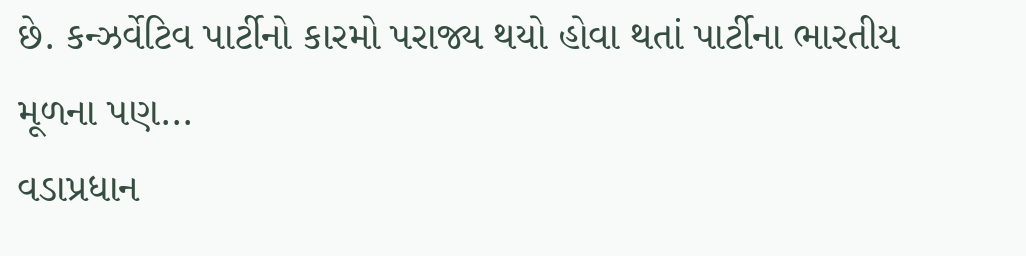છે. કન્ઝર્વેટિવ પાર્ટીનો કારમો પરાજ્ય થયો હોવા થતાં પાર્ટીના ભારતીય મૂળના પણ...
વડાપ્રધાન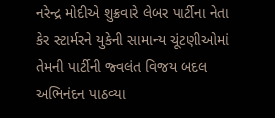નરેન્દ્ર મોદીએ શુક્રવારે લેબર પાર્ટીના નેતા કેર સ્ટાર્મરને યુકેની સામાન્ય ચૂંટણીઓમાં તેમની પાર્ટીની જ્વલંત વિજય બદલ અભિનંદન પાઠવ્યા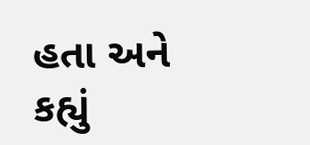હતા અને કહ્યું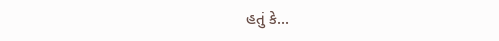હતું કે...